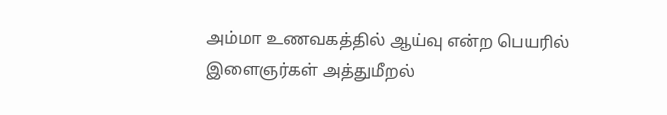அம்மா உணவகத்தில் ஆய்வு என்ற பெயரில் இளைஞர்கள் அத்துமீறல்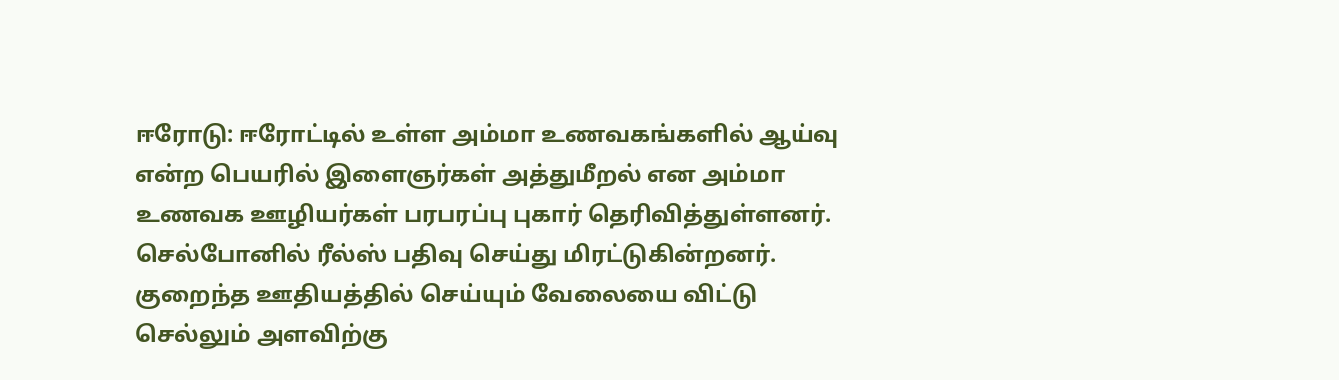ஈரோடு: ஈரோட்டில் உள்ள அம்மா உணவகங்களில் ஆய்வு என்ற பெயரில் இளைஞர்கள் அத்துமீறல் என அம்மா உணவக ஊழியர்கள் பரபரப்பு புகார் தெரிவித்துள்ளனர். செல்போனில் ரீல்ஸ் பதிவு செய்து மிரட்டுகின்றனர். குறைந்த ஊதியத்தில் செய்யும் வேலையை விட்டு செல்லும் அளவிற்கு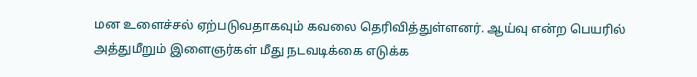மன உளைச்சல் ஏற்படுவதாகவும் கவலை தெரிவித்துள்ளனர். ஆய்வு என்ற பெயரில் அத்துமீறும் இளைஞர்கள் மீது நடவடிக்கை எடுக்க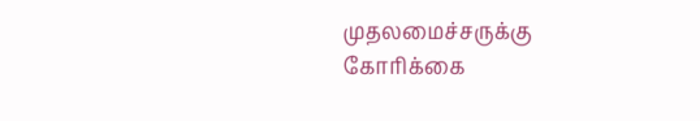முதலமைச்சருக்கு கோரிக்கை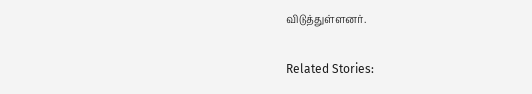விடுத்துள்ளனர்.

Related Stories: